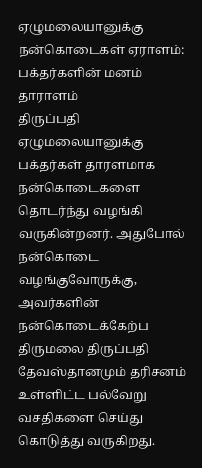ஏழுமலையானுக்கு நன்கொடைகள் ஏராளம்: பக்தர்களின் மனம் தாராளம்
திருப்பதி ஏழுமலையானுக்கு பக்தர்கள் தாரளமாக நன்கொடைகளை தொடர்ந்து வழங்கி வருகின்றனர். அதுபோல் நன்கொடை வழங்குவோருக்கு, அவர்களின் நன்கொடைக்கேற்ப திருமலை திருப்பதி தேவஸ்தானமும் தரிசனம் உள்ளிட்ட பல்வேறு வசதிகளை செய்து கொடுத்து வருகிறது.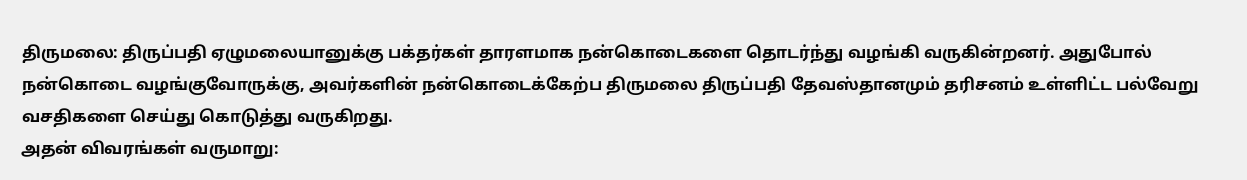திருமலை: திருப்பதி ஏழுமலையானுக்கு பக்தர்கள் தாரளமாக நன்கொடைகளை தொடர்ந்து வழங்கி வருகின்றனர். அதுபோல் நன்கொடை வழங்குவோருக்கு, அவர்களின் நன்கொடைக்கேற்ப திருமலை திருப்பதி தேவஸ்தானமும் தரிசனம் உள்ளிட்ட பல்வேறு வசதிகளை செய்து கொடுத்து வருகிறது.
அதன் விவரங்கள் வருமாறு: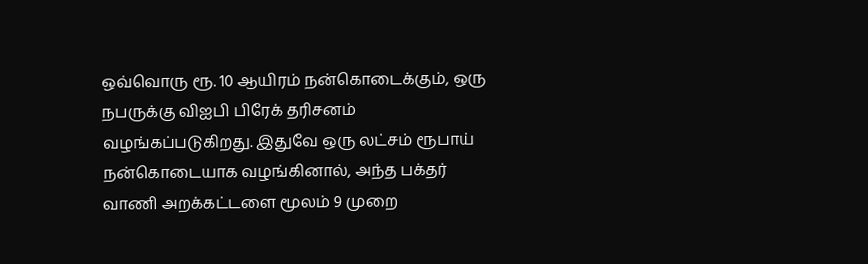ஒவ்வொரு ரூ. 10 ஆயிரம் நன்கொடைக்கும், ஒரு நபருக்கு விஐபி பிரேக் தரிசனம் வழங்கப்படுகிறது. இதுவே ஒரு லட்சம் ரூபாய் நன்கொடையாக வழங்கினால், அந்த பக்தர் வாணி அறக்கட்டளை மூலம் 9 முறை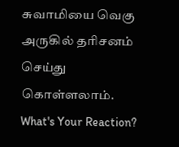சுவாமியை வெகு அருகில் தரிசனம் செய்து கொள்ளலாம்.
What's Your Reaction?